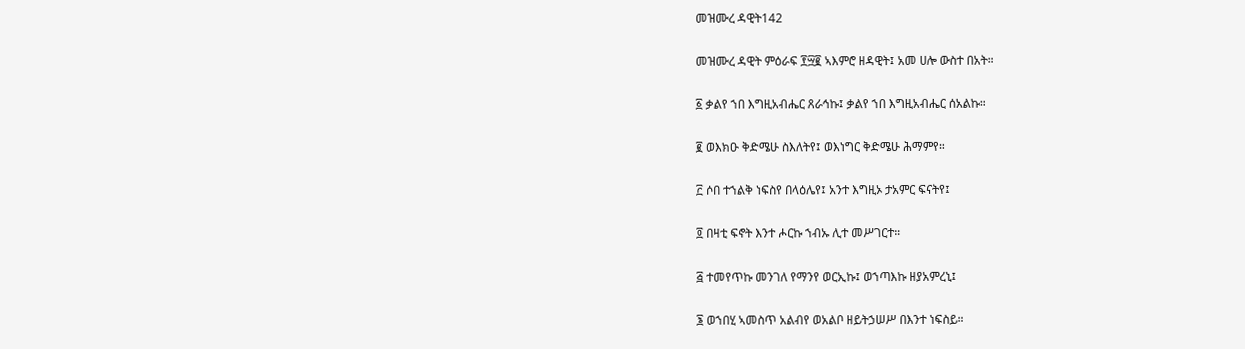መዝሙረ ዳዊት142

መዝሙረ ዳዊት ምዕራፍ ፻፵፪ ኣእምሮ ዘዳዊት፤ አመ ሀሎ ውስተ በአት።

፩ ቃልየ ኀበ እግዚአብሔር ጸራኅኩ፤ ቃልየ ኀበ እግዚአብሔር ሰአልኩ።

፪ ወእክዑ ቅድሜሁ ስእለትየ፤ ወእነግር ቅድሜሁ ሕማምየ።

፫ ሶበ ተኀልቅ ነፍስየ በላዕሌየ፤ አንተ እግዚኦ ታአምር ፍናትየ፤

፬ በዛቲ ፍኖት እንተ ሖርኩ ኀብኡ ሊተ መሥገርተ።

፭ ተመየጥኩ መንገለ የማንየ ወርኢኩ፤ ወኀጣእኩ ዘያአምረኒ፤

፮ ወኀበሂ ኣመስጥ አልብየ ወአልቦ ዘይትኃሠሥ በእንተ ነፍስይ።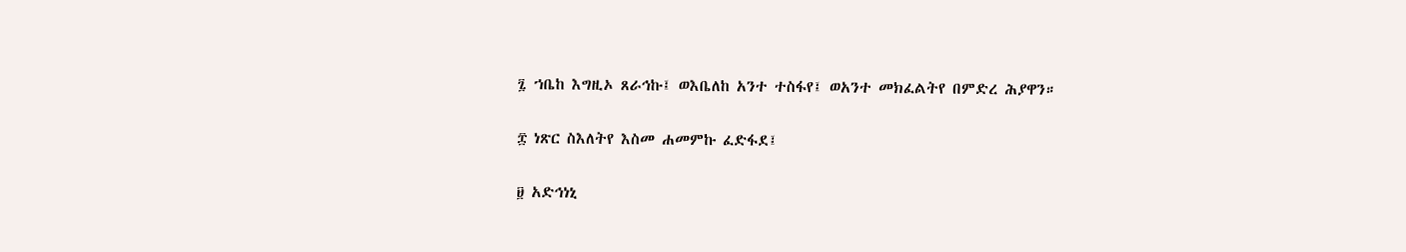፯ ኀቤከ እግዚኦ ጸራኅኩ፤ ወእቤለከ አንተ ተስፋየ፤ ወአንተ መክፈልትየ በምድረ ሕያዋን።

፰ ነጽር ስእለትየ እስመ ሐመምኩ ፈድፋደ፤

፱ አድኅነኒ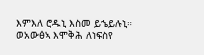እምእለ ሮዱኒ እስመ ይኄይሉኒ። ወአውፅኣ እሞቅሕ ለነፍስየ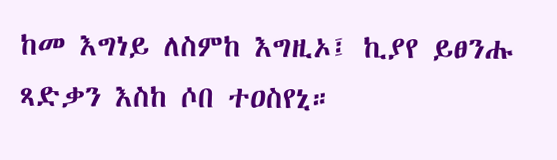ከመ እግነይ ለስምከ እግዚኦ፤ ኪያየ ይፀንሑ ጻድቃን እስከ ሶበ ተዐስየኒ።